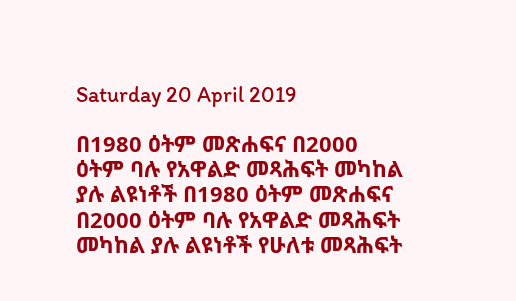Saturday 20 April 2019

በ1980 ዕትም መጽሐፍና በ2000 ዕትም ባሉ የአዋልድ መጻሕፍት መካከል ያሉ ልዩነቶች በ1980 ዕትም መጽሐፍና በ2000 ዕትም ባሉ የአዋልድ መጻሕፍት መካከል ያሉ ልዩነቶች የሁለቱ መጻሕፍት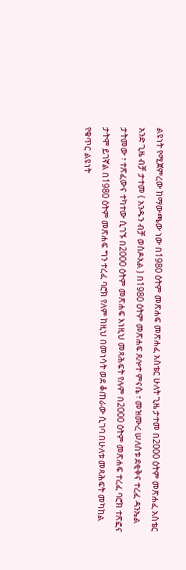ልዩነት የሚጀምረው ከማውጫው ነው በ1980 ዕትም መጽሐፍ መጽሐፈ አስቴር ሁለት ጊዜ ታተመ በ2000 ዕትም መጽሐፈ አስቴር አንድ ጊዜ ብቻ ታተመ ( አንዱን ብቻ ወስዶአል ) በ1980 ዕትም መጽሐፍ ጸሎተ ምናሴ ፣ መዝሙረ ሠለስቱ ደቂቅና ተረፈ ዳንኤል ታትመው ፣ ተጽፈውና ተካተው ሲገኙ በ2000 ዕትም መጽሐፍ እነዚህ መጻሕፍት የሉም በ2000 ዕትም መጽሐፍ ተረፈ ባሮክ ተጽፎና ታትሞ ይገኛል በ1980 ዕትም መጽሐፍ ግን ተረፈ ባሮክ የለም ከዚህ በመነሳት ወደ ቆጠራው ሲገባ በሁለቱ መጻሕፍት መካከል የቁጥር ልዩነት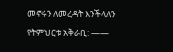መኖሩን ለመረዳት እንችላለን የትምህርቱ አቅራቢ: ——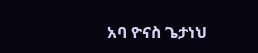አባ ዮናስ ጌታነህ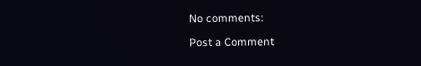No comments:

Post a Comment